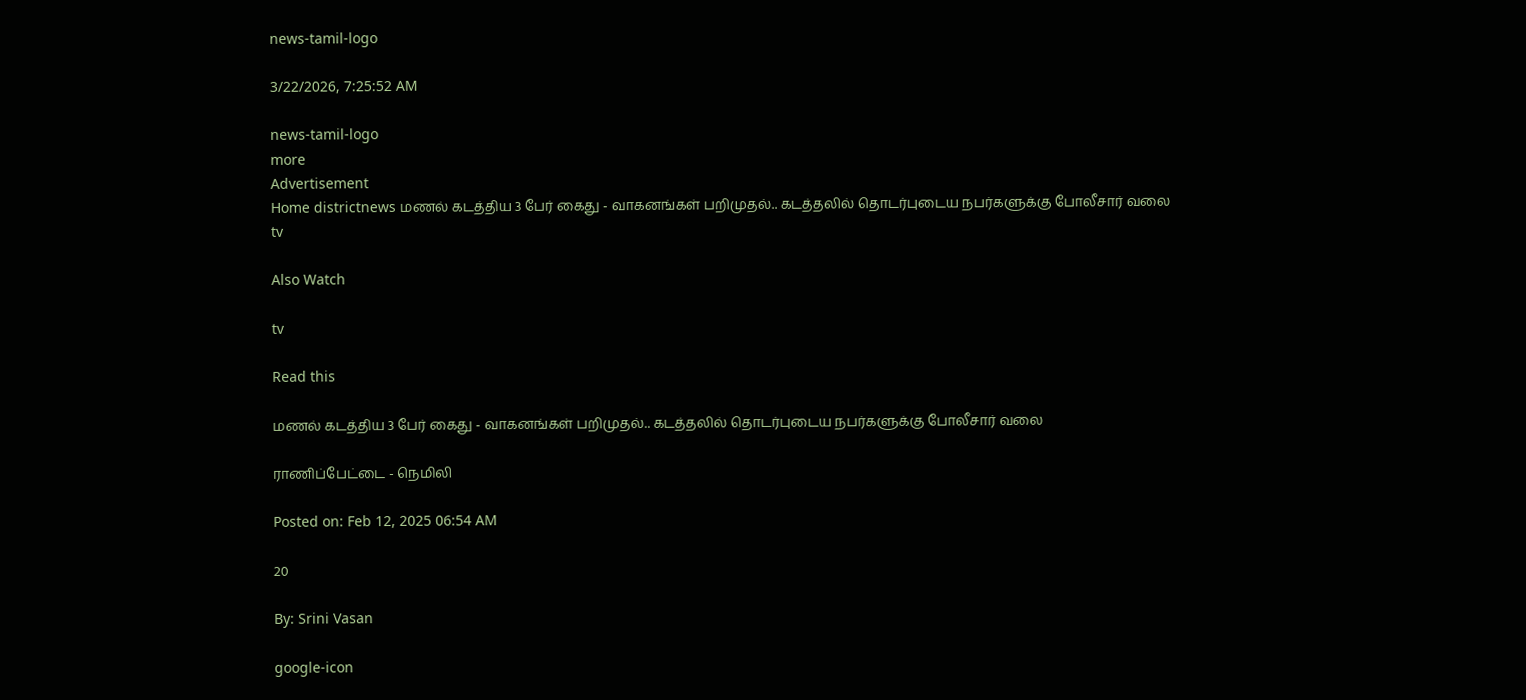news-tamil-logo

3/22/2026, 7:25:52 AM

news-tamil-logo
more
Advertisement
Home districtnews மணல் கடத்திய 3 பேர் கைது - வாகனங்கள் பறிமுதல்.. கடத்தலில் தொடர்புடைய நபர்களுக்கு போலீசார் வலை
tv

Also Watch

tv

Read this

மணல் கடத்திய 3 பேர் கைது - வாகனங்கள் பறிமுதல்.. கடத்தலில் தொடர்புடைய நபர்களுக்கு போலீசார் வலை

ராணிப்பேட்டை - நெமிலி

Posted on: Feb 12, 2025 06:54 AM

20

By: Srini Vasan

google-icon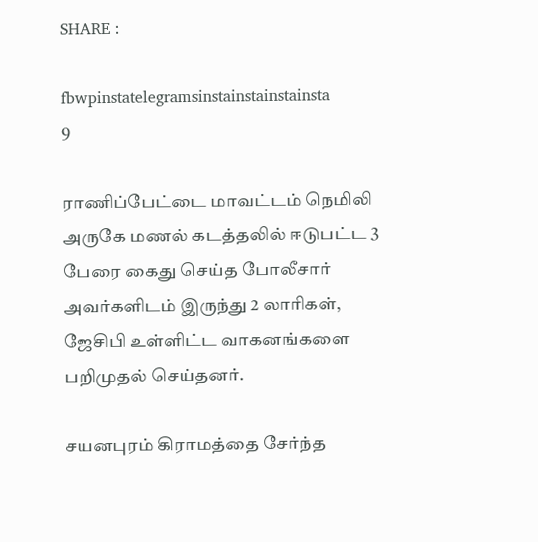SHARE :

fbwpinstatelegramsinstainstainstainsta
9

ராணிப்பேட்டை மாவட்டம் நெமிலி அருகே மணல் கடத்தலில் ஈடுபட்ட 3 பேரை கைது செய்த போலீசார் அவர்களிடம் இருந்து 2 லாரிகள், ஜேசிபி உள்ளிட்ட வாகனங்களை பறிமுதல் செய்தனர்.

சயனபுரம் கிராமத்தை சேர்ந்த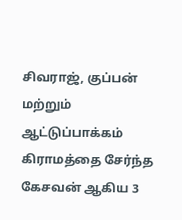சிவராஜ், குப்பன் மற்றும் ஆட்டுப்பாக்கம் கிராமத்தை சேர்ந்த கேசவன் ஆகிய 3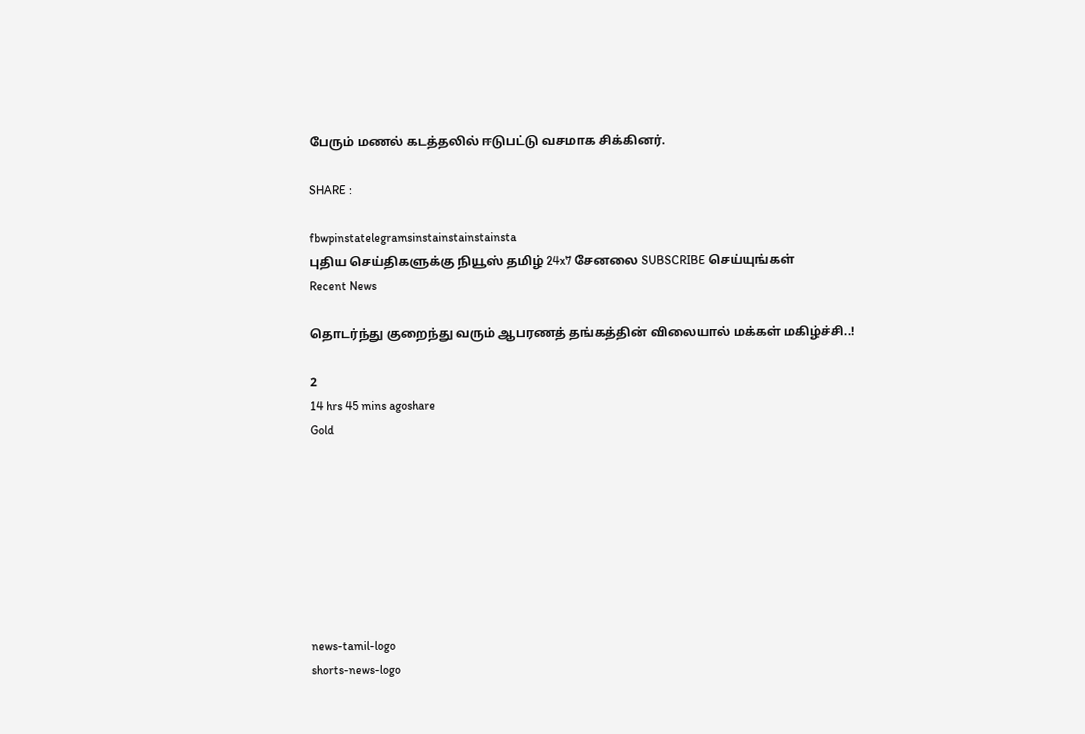பேரும் மணல் கடத்தலில் ஈடுபட்டு வசமாக சிக்கினர்.

SHARE :

fbwpinstatelegramsinstainstainstainsta
புதிய செய்திகளுக்கு நியூஸ் தமிழ் 24x7 சேனலை SUBSCRIBE செய்யுங்கள்
Recent News

தொடர்ந்து குறைந்து வரும் ஆபரணத் தங்கத்தின் விலையால் மக்கள் மகிழ்ச்சி..!

2
14 hrs 45 mins agoshare
Gold








news-tamil-logo
shorts-news-logo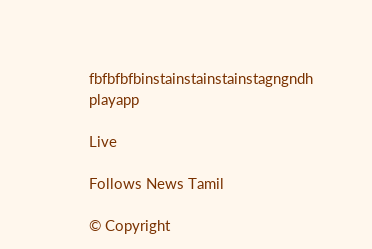fbfbfbfbinstainstainstainstagngndh
playapp

Live

Follows News Tamil

© Copyright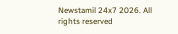Newstamil 24x7 2026. All rights reserved